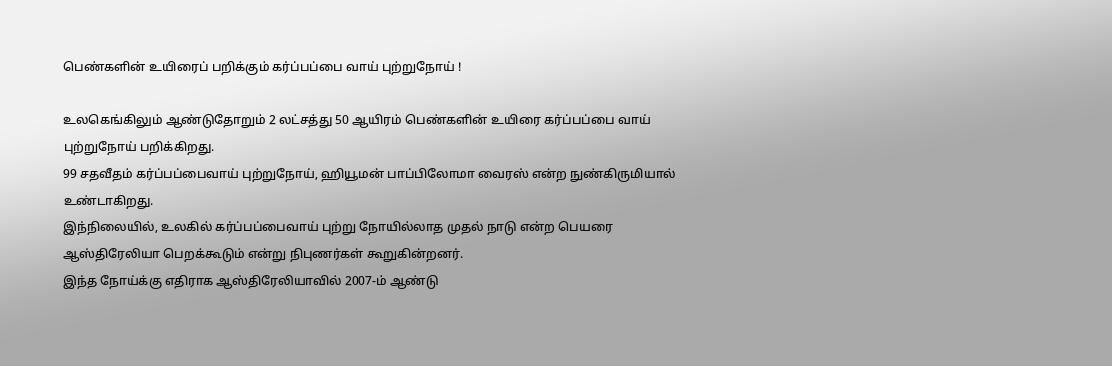பெண்களின் உயிரைப் பறிக்கும் கர்ப்பப்பை வாய் புற்றுநோய் !

உலகெங்கிலும் ஆண்டுதோறும் 2 லட்சத்து 50 ஆயிரம் பெண்களின் உயிரை கர்ப்பப்பை வாய் புற்றுநோய் பறிக்கிறது.
99 சதவீதம் கர்ப்பப்பைவாய் புற்றுநோய், ஹியூமன் பாப்பிலோமா வைரஸ் என்ற நுண்கிருமியால் உண்டாகிறது.
இந்நிலையில், உலகில் கர்ப்பப்பைவாய் புற்று நோயில்லாத முதல் நாடு என்ற பெயரை ஆஸ்திரேலியா பெறக்கூடும் என்று நிபுணர்கள் கூறுகின்றனர்.
இந்த நோய்க்கு எதிராக ஆஸ்திரேலியாவில் 2007-ம் ஆண்டு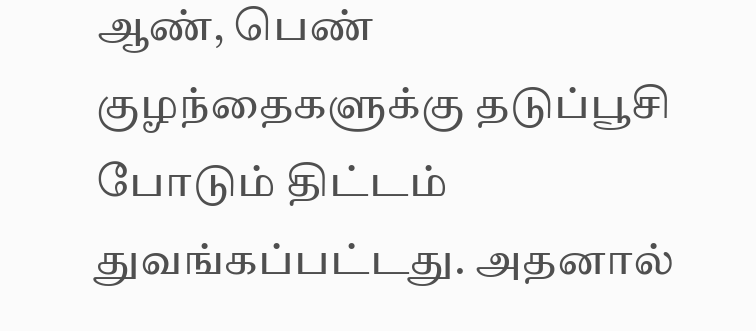ஆண், பெண் குழந்தைகளுக்கு தடுப்பூசி போடும் திட்டம் துவங்கப்பட்டது. அதனால்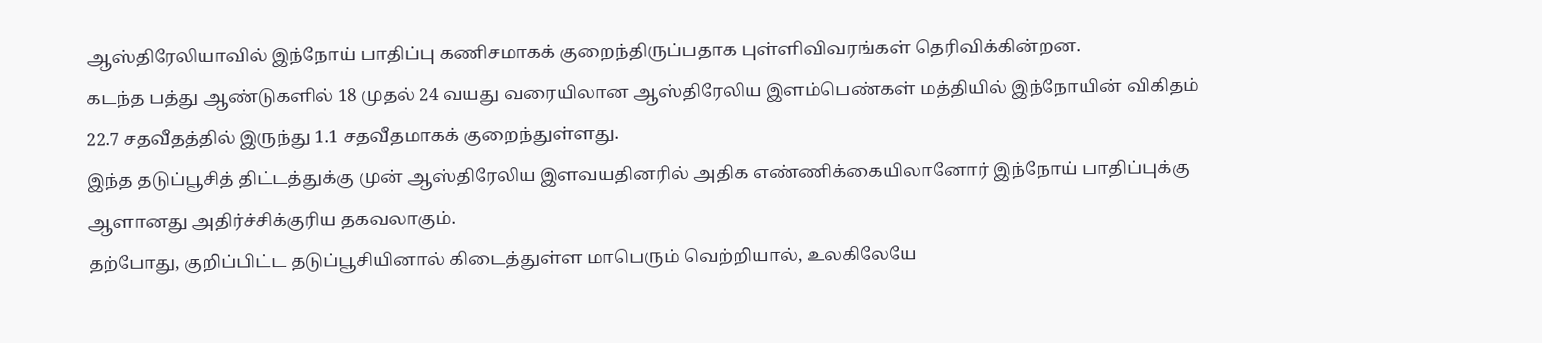ஆஸ்திரேலியாவில் இந்நோய் பாதிப்பு கணிசமாகக் குறைந்திருப்பதாக புள்ளிவிவரங்கள் தெரிவிக்கின்றன.
கடந்த பத்து ஆண்டுகளில் 18 முதல் 24 வயது வரையிலான ஆஸ்திரேலிய இளம்பெண்கள் மத்தியில் இந்நோயின் விகிதம் 22.7 சதவீதத்தில் இருந்து 1.1 சதவீதமாகக் குறைந்துள்ளது.
இந்த தடுப்பூசித் திட்டத்துக்கு முன் ஆஸ்திரேலிய இளவயதினரில் அதிக எண்ணிக்கையிலானோர் இந்நோய் பாதிப்புக்கு ஆளானது அதிர்ச்சிக்குரிய தகவலாகும்.
தற்போது, குறிப்பிட்ட தடுப்பூசியினால் கிடைத்துள்ள மாபெரும் வெற்றியால், உலகிலேயே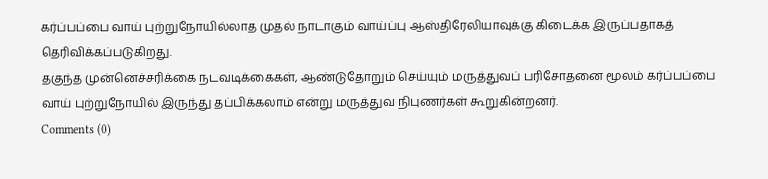கர்ப்பப்பை வாய் புற்றுநோயில்லாத முதல் நாடாகும் வாய்ப்பு ஆஸ்திரேலியாவுக்கு கிடைக்க இருப்பதாகத் தெரிவிக்கப்படுகிறது.
தகுந்த முன்னெச்சரிக்கை நடவடிக்கைகள், ஆண்டுதோறும் செய்யும் மருத்துவப் பரிசோதனை மூலம் கர்ப்பப்பை வாய் புற்றுநோயில் இருந்து தப்பிக்கலாம் என்று மருத்துவ நிபுணர்கள் கூறுகின்றனர்.
Comments (0)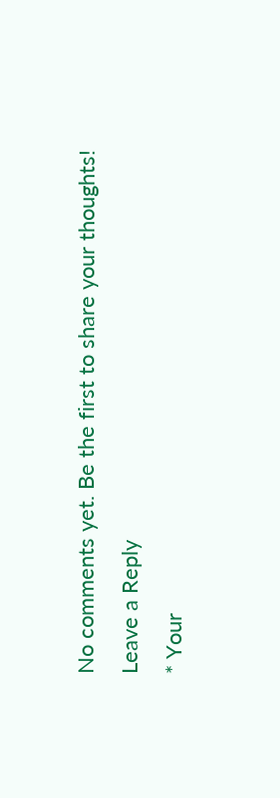No comments yet. Be the first to share your thoughts!
Leave a Reply
* Your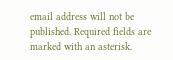email address will not be published. Required fields are marked with an asterisk.